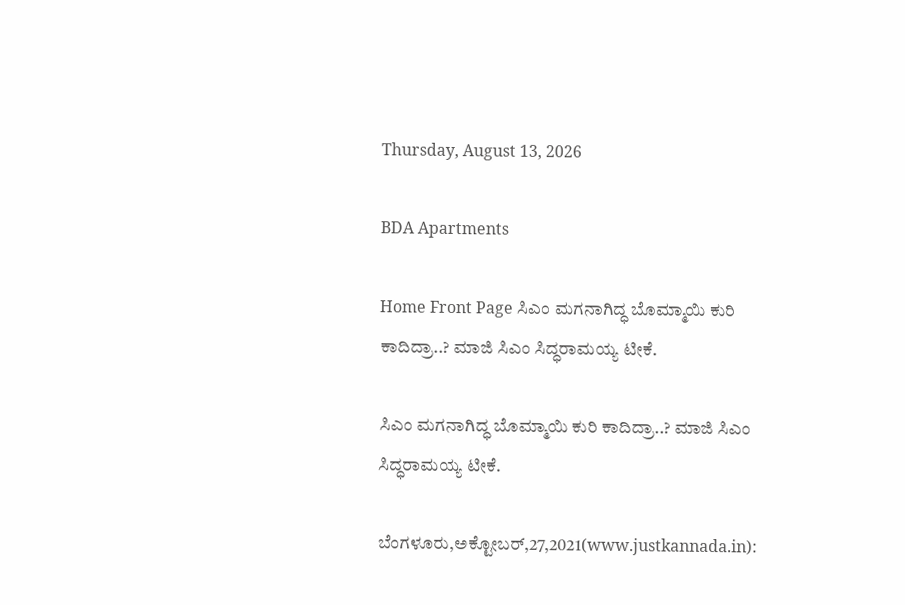Thursday, August 13, 2026

BDA Apartments

Home Front Page ಸಿಎಂ ಮಗನಾಗಿದ್ಧ ಬೊಮ್ಮಾಯಿ ಕುರಿ ಕಾದಿದ್ರಾ..? ಮಾಜಿ ಸಿಎಂ ಸಿದ್ಧರಾಮಯ್ಯ ಟೀಕೆ.

ಸಿಎಂ ಮಗನಾಗಿದ್ಧ ಬೊಮ್ಮಾಯಿ ಕುರಿ ಕಾದಿದ್ರಾ..? ಮಾಜಿ ಸಿಎಂ ಸಿದ್ಧರಾಮಯ್ಯ ಟೀಕೆ.

ಬೆಂಗಳೂರು,ಅಕ್ಟೋಬರ್,27,2021(www.justkannada.in):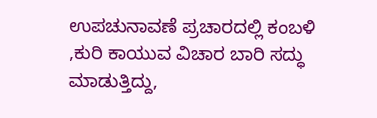ಉಪಚುನಾವಣೆ ಪ್ರಚಾರದಲ್ಲಿ ಕಂಬಳಿ ,ಕುರಿ ಕಾಯುವ ವಿಚಾರ ಬಾರಿ ಸದ್ಧು ಮಾಡುತ್ತಿದ್ದು,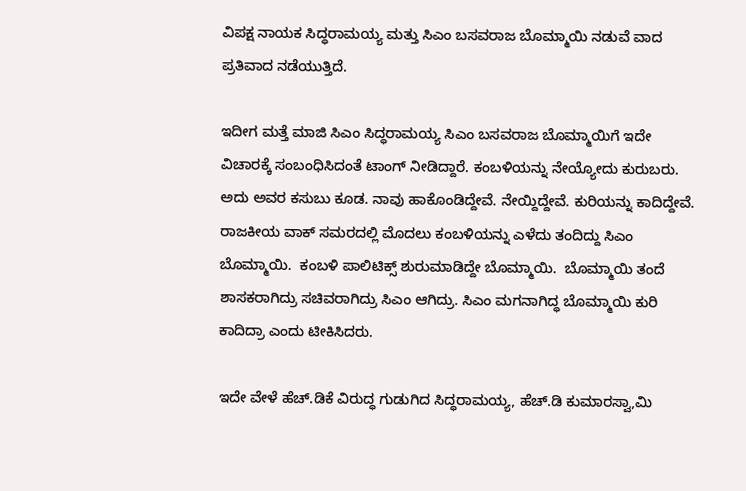ವಿಪಕ್ಷ ನಾಯಕ ಸಿದ್ಧರಾಮಯ್ಯ ಮತ್ತು ಸಿಎಂ ಬಸವರಾಜ ಬೊಮ್ಮಾಯಿ ನಡುವೆ ವಾದ ಪ್ರತಿವಾದ ನಡೆಯುತ್ತಿದೆ.

ಇದೀಗ ಮತ್ತೆ ಮಾಜಿ ಸಿಎಂ ಸಿದ್ಧರಾಮಯ್ಯ ಸಿಎಂ ಬಸವರಾಜ ಬೊಮ್ಮಾಯಿಗೆ ಇದೇ ವಿಚಾರಕ್ಕೆ ಸಂಬಂಧಿಸಿದಂತೆ ಟಾಂಗ್ ನೀಡಿದ್ದಾರೆ. ಕಂಬಳಿಯನ್ನು ನೇಯ್ಯೋದು ಕುರುಬರು. ಅದು ಅವರ ಕಸುಬು ಕೂಡ. ನಾವು ಹಾಕೊಂಡಿದ್ದೇವೆ. ನೇಯ್ದಿದ್ದೇವೆ. ಕುರಿಯನ್ನು ಕಾದಿದ್ದೇವೆ. ರಾಜಕೀಯ ವಾಕ್ ಸಮರದಲ್ಲಿ ಮೊದಲು ಕಂಬಳಿಯನ್ನು ಎಳೆದು ತಂದಿದ್ದು ಸಿಎಂ ಬೊಮ್ಮಾಯಿ.  ಕಂಬಳಿ ಪಾಲಿಟಿಕ್ಸ್ ಶುರುಮಾಡಿದ್ದೇ ಬೊಮ್ಮಾಯಿ.  ಬೊಮ್ಮಾಯಿ ತಂದೆ ಶಾಸಕರಾಗಿದ್ರು ಸಚಿವರಾಗಿದ್ರು ಸಿಎಂ ಆಗಿದ್ರು. ಸಿಎಂ ಮಗನಾಗಿದ್ಧ ಬೊಮ್ಮಾಯಿ ಕುರಿ ಕಾದಿದ್ರಾ ಎಂದು ಟೀಕಿಸಿದರು.

ಇದೇ ವೇಳೆ ಹೆಚ್.ಡಿಕೆ ವಿರುದ್ಧ ಗುಡುಗಿದ ಸಿದ್ಧರಾಮಯ್ಯ, ಹೆಚ್.ಡಿ ಕುಮಾರಸ್ವಾ,ಮಿ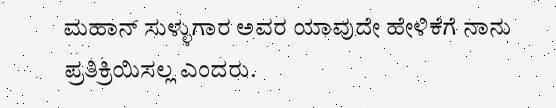ಮಹಾನ್ ಸುಳ್ಳುಗಾರ ಅವರ ಯಾವುದೇ ಹೇಳಿಕೆಗೆ ನಾನು ಪ್ರತಿಕ್ರಿಯಿಸಲ್ಲ ಎಂದರು.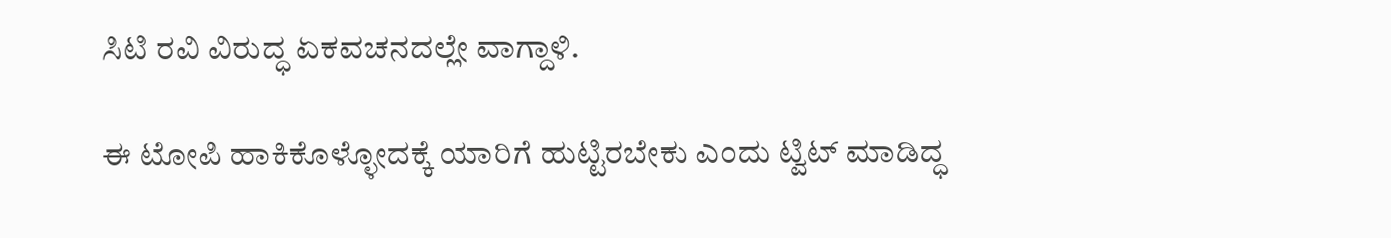ಸಿಟಿ ರವಿ ವಿರುದ್ಧ ಏಕವಚನದಲ್ಲೇ ವಾಗ್ದಾಳಿ.

ಈ ಟೋಪಿ ಹಾಕಿಕೊಳ್ಳೋದಕ್ಕೆ ಯಾರಿಗೆ ಹುಟ್ಟಿರಬೇಕು ಎಂದು ಟ್ವಿಟ್ ಮಾಡಿದ್ಧ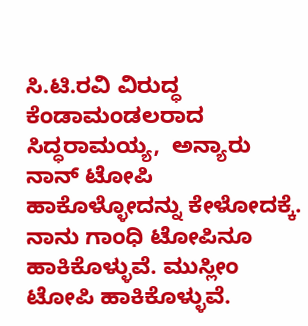ಸಿ.ಟಿ.ರವಿ ವಿರುದ್ಧ ಕೆಂಡಾಮಂಡಲರಾದ ಸಿದ್ಧರಾಮಯ್ಯ,  ಅನ್ಯಾರು ನಾನ್ ಟೋಪಿ ಹಾಕೊಳ್ಳೋದನ್ನು ಕೇಳೋದಕ್ಕೆ. ನಾನು ಗಾಂಧಿ ಟೋಪಿನೂ ಹಾಕಿಕೊಳ್ಳುವೆ. ಮುಸ್ಲೀಂ ಟೋಪಿ ಹಾಕಿಕೊಳ್ಳುವೆ.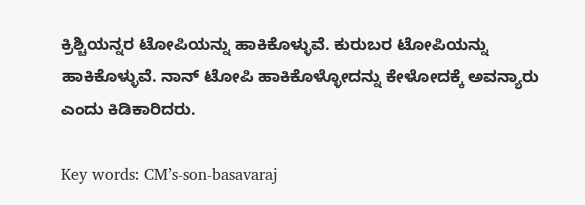ಕ್ರಿಶ್ಚಿಯನ್ನರ ಟೋಪಿಯನ್ನು ಹಾಕಿಕೊಳ್ಳುವೆ. ಕುರುಬರ ಟೋಪಿಯನ್ನು ಹಾಕಿಕೊಳ್ಳುವೆ. ನಾನ್ ಟೋಪಿ ಹಾಕಿಕೊಳ್ಳೋದನ್ನು ಕೇಳೋದಕ್ಕೆ ಅವನ್ಯಾರು ಎಂದು ಕಿಡಿಕಾರಿದರು.

Key words: CM’s-son-basavaraj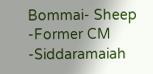Bommai- Sheep -Former CM -Siddaramaiah